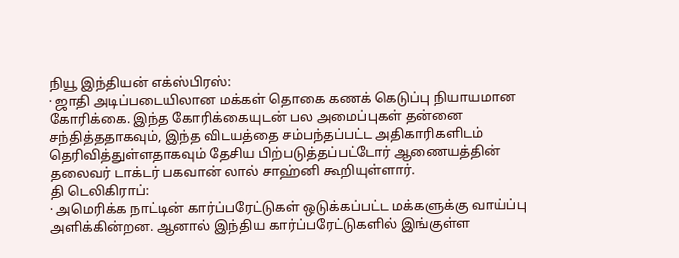நியூ இந்தியன் எக்ஸ்பிரஸ்:
· ஜாதி அடிப்படையிலான மக்கள் தொகை கணக் கெடுப்பு நியாயமான கோரிக்கை. இந்த கோரிக்கையுடன் பல அமைப்புகள் தன்னை சந்தித்ததாகவும், இந்த விடயத்தை சம்பந்தப்பட்ட அதிகாரிகளிடம் தெரிவித்துள்ளதாகவும் தேசிய பிற்படுத்தப்பட்டோர் ஆணையத்தின் தலைவர் டாக்டர் பகவான் லால் சாஹ்னி கூறியுள்ளார்.
தி டெலிகிராப்:
· அமெரிக்க நாட்டின் கார்ப்பரேட்டுகள் ஒடுக்கப்பட்ட மக்களுக்கு வாய்ப்பு அளிக்கின்றன. ஆனால் இந்திய கார்ப்பரேட்டுகளில் இங்குள்ள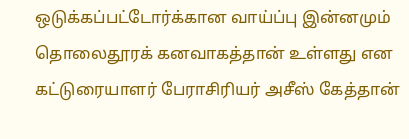ஒடுக்கப்பட்டோர்க்கான வாய்ப்பு இன்னமும் தொலைதூரக் கனவாகத்தான் உள்ளது என கட்டுரையாளர் பேராசிரியர் அசீஸ் கேத்தான்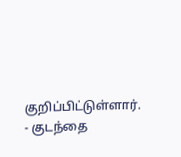குறிப்பிட்டுள்ளார்.
- குடந்தை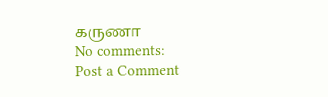கருணா
No comments:
Post a Comment